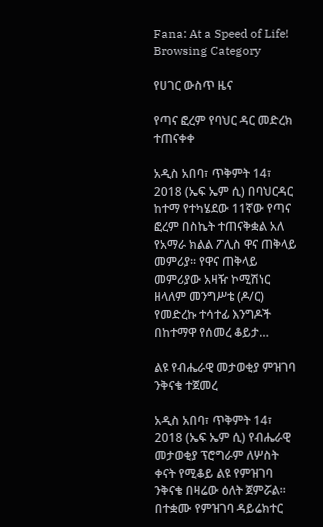Fana: At a Speed of Life!
Browsing Category

የሀገር ውስጥ ዜና

የጣና ፎረም የባህር ዳር መድረክ ተጠናቀቀ

አዲስ አበባ፣ ጥቅምት 14፣ 2018 (ኤፍ ኤም ሲ) በባህርዳር ከተማ የተካሄደው 11ኛው የጣና ፎረም በስኬት ተጠናቅቋል አለ የአማራ ክልል ፖሊስ ዋና ጠቅላይ መምሪያ፡፡ የዋና ጠቅላይ መምሪያው አዛዥ ኮሚሽነር ዘላለም መንግሥቴ (ዶ/ር) የመድረኩ ተሳተፊ እንግዶች በከተማዋ የሰመረ ቆይታ…

ልዩ የብሔራዊ መታወቂያ ምዝገባ ንቅናቄ ተጀመረ

አዲስ አበባ፣ ጥቅምት 14፣ 2018 (ኤፍ ኤም ሲ) የብሔራዊ መታወቂያ ፕሮግራም ለሦስት ቀናት የሚቆይ ልዩ የምዝገባ ንቅናቄ በዛሬው ዕለት ጀምሯል፡፡ በተቋሙ የምዝገባ ዳይሬክተር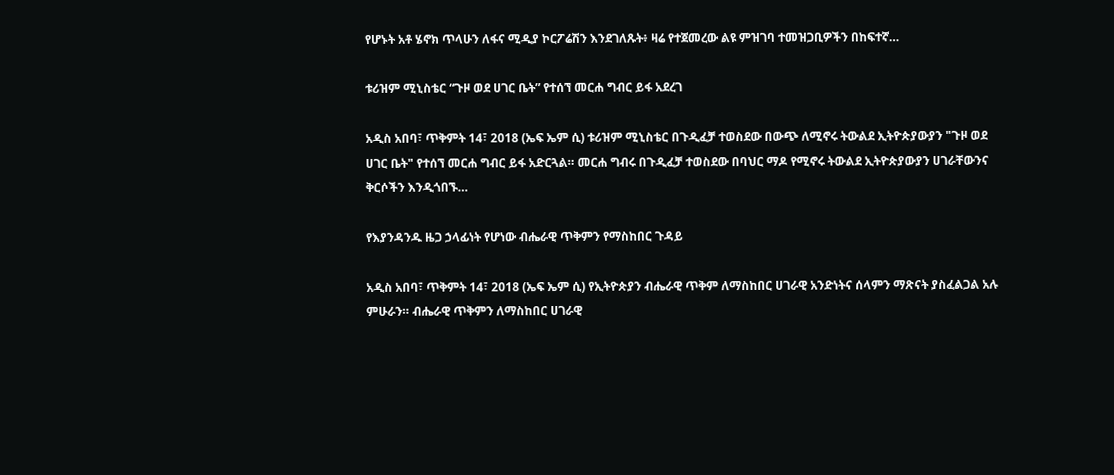የሆኑት አቶ ሄኖክ ጥላሁን ለፋና ሚዲያ ኮርፖሬሽን እንደገለጹት፥ ዛሬ የተጀመረው ልዩ ምዝገባ ተመዝጋቢዎችን በከፍተኛ…

ቱሪዝም ሚኒስቴር “ጉዞ ወደ ሀገር ቤት” የተሰኘ መርሐ ግብር ይፋ አደረገ

አዲስ አበባ፣ ጥቅምት 14፣ 2018 (ኤፍ ኤም ሲ) ቱሪዝም ሚኒስቴር በጉዲፈቻ ተወስደው በውጭ ለሚኖሩ ትውልደ ኢትዮጵያውያን "ጉዞ ወደ ሀገር ቤት" የተሰኘ መርሐ ግብር ይፋ አድርጓል። መርሐ ግብሩ በጉዲፈቻ ተወስደው በባህር ማዶ የሚኖሩ ትውልደ ኢትዮጵያውያን ሀገራቸውንና ቅርሶችን እንዲጎበኙ…

የእያንዳንዱ ዜጋ ኃላፊነት የሆነው ብሔራዊ ጥቅምን የማስከበር ጉዳይ

አዲስ አበባ፣ ጥቅምት 14፣ 2018 (ኤፍ ኤም ሲ) የኢትዮጵያን ብሔራዊ ጥቅም ለማስከበር ሀገራዊ አንድነትና ሰላምን ማጽናት ያስፈልጋል አሉ ምሁራን። ብሔራዊ ጥቅምን ለማስከበር ሀገራዊ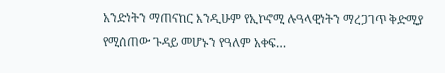አንድነትን ማጠናከር እንዲሁም የኢኮኖሚ ሉዓላዊነትን ማረጋገጥ ቅድሚያ የሚሰጠው ጉዳይ መሆኑን የዓለም አቀፍ…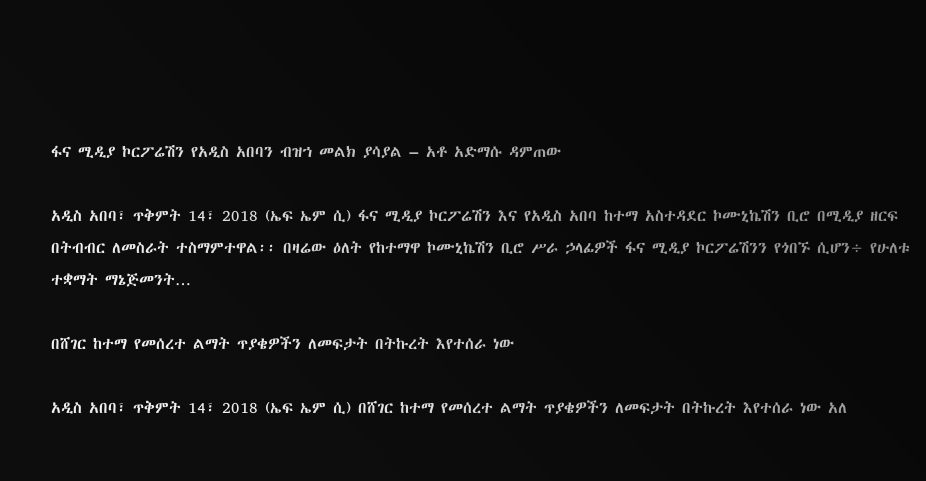ፋና ሚዲያ ኮርፖሬሽን የአዲስ አበባን ብዝኀ መልክ ያሳያል – አቶ አድማሱ ዳምጠው

አዲስ አበባ፣ ጥቅምት 14፣ 2018 (ኤፍ ኤም ሲ) ፋና ሚዲያ ኮርፖሬሽን እና የአዲስ አበባ ከተማ አስተዳደር ኮሙኒኬሽን ቢሮ በሚዲያ ዘርፍ በትብብር ለመስራት ተስማምተዋል፡፡ በዛሬው ዕለት የከተማዋ ኮሙኒኬሽን ቢሮ ሥራ ኃላፊዎች ፋና ሚዲያ ኮርፖሬሽንን የጎበኙ ሲሆን÷ የሁለቱ ተቋማት ማኔጅመንት…

በሸገር ከተማ የመሰረተ ልማት ጥያቄዎችን ለመፍታት በትኩረት እየተሰራ ነው

አዲስ አበባ፣ ጥቅምት 14፣ 2018 (ኤፍ ኤም ሲ) በሸገር ከተማ የመሰረተ ልማት ጥያቄዎችን ለመፍታት በትኩረት እየተሰራ ነው አለ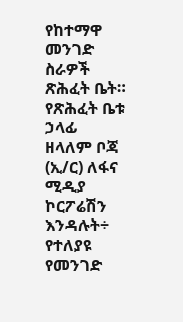የከተማዋ መንገድ ስራዎች ጽሕፈት ቤት። የጽሕፈት ቤቱ ኃላፊ ዘላለም ቦጃ (ኢ/ር) ለፋና ሚዲያ ኮርፖሬሽን እንዳሉት÷ የተለያዩ የመንገድ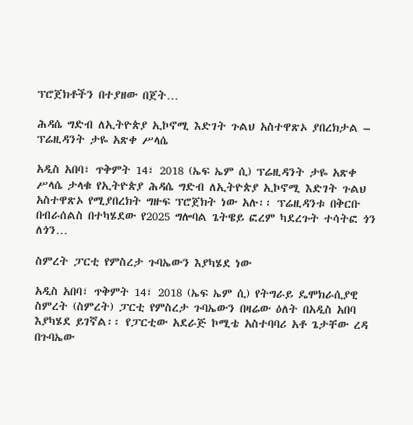ፕሮጀክቶችን በተያዘው በጀት…

ሕዳሴ ግድብ ለኢትዮጵያ ኢኮኖሚ እድገት ጉልህ አስተዋጽኦ ያበረክታል – ፕሬዚዳንት ታዬ አጽቀ ሥላሴ

አዲስ አበባ፣ ጥቅምት 14፣ 2018 (ኤፍ ኤም ሲ) ፕሬዚዳንት ታዬ አጽቀ ሥላሴ ታላቁ የኢትዮጵያ ሕዳሴ ግድብ ለኢትዮጵያ ኢኮኖሚ እድገት ጉልህ አስተዋጽኦ የሚያበረክት ግዙፍ ፕሮጀክት ነው አሉ፡፡ ፕሬዚዳንቱ በቅርቡ በብራሰልስ በተካሄደው የ2025 ግሎባል ጌትዌይ ፎረም ካደረጉት ተሳትፎ ጎን ለጎን…

ስምረት ፓርቲ የምስረታ ጉባኤውን እያካሄደ ነው

አዲስ አበባ፣ ጥቅምት 14፣ 2018 (ኤፍ ኤም ሲ) የትግራይ ዴሞክራሲያዊ ስምረት (ስምረት) ፓርቲ የምስረታ ጉባኤውን በዛሬው ዕለት በአዲስ አበባ እያካሄደ ይገኛል፡፡ የፓርቲው አደራጅ ኮሚቴ አስተባባሪ አቶ ጌታቸው ረዳ በጉባኤው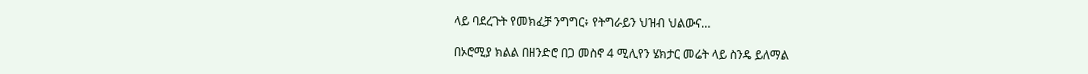ላይ ባደረጉት የመክፈቻ ንግግር፥ የትግራይን ህዝብ ህልውና…

በኦሮሚያ ክልል በዘንድሮ በጋ መስኖ 4 ሚሊየን ሄክታር መሬት ላይ ስንዴ ይለማል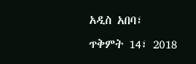አዲስ አበባ፣ ጥቅምት 14፣ 2018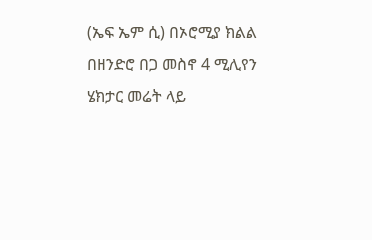(ኤፍ ኤም ሲ) በኦሮሚያ ክልል በዘንድሮ በጋ መስኖ 4 ሚሊየን ሄክታር መሬት ላይ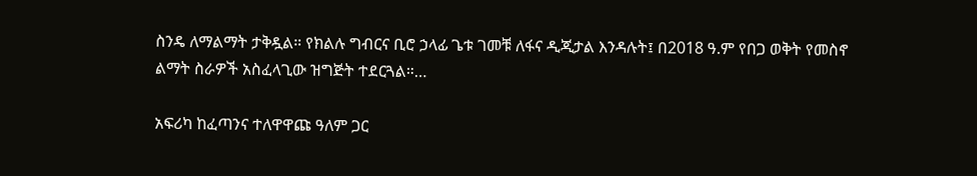ስንዴ ለማልማት ታቅዷል። የክልሉ ግብርና ቢሮ ኃላፊ ጌቱ ገመቹ ለፋና ዲጂታል እንዳሉት፤ በ2018 ዓ.ም የበጋ ወቅት የመስኖ ልማት ስራዎች አስፈላጊው ዝግጅት ተደርጓል።…

አፍሪካ ከፈጣንና ተለዋዋጩ ዓለም ጋር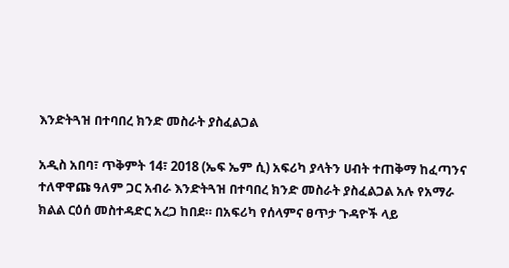እንድትጓዝ በተባበረ ክንድ መስራት ያስፈልጋል

አዲስ አበባ፣ ጥቅምት 14፣ 2018 (ኤፍ ኤም ሲ) አፍሪካ ያላትን ሀብት ተጠቅማ ከፈጣንና ተለዋዋጩ ዓለም ጋር አብራ እንድትጓዝ በተባበረ ክንድ መስራት ያስፈልጋል አሉ የአማራ ክልል ርዕሰ መስተዳድር አረጋ ከበደ። በአፍሪካ የሰላምና ፀጥታ ጉዳዮች ላይ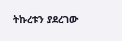ትኩረቱን ያደረገው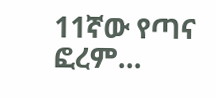11ኛው የጣና ፎረም…